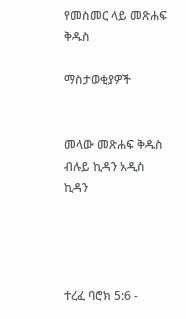የመስመር ላይ መጽሐፍ ቅዱስ

ማስታወቂያዎች


መላው መጽሐፍ ቅዱስ ብሉይ ኪዳን አዲስ ኪዳን




ተረፈ ባሮክ 5:6 -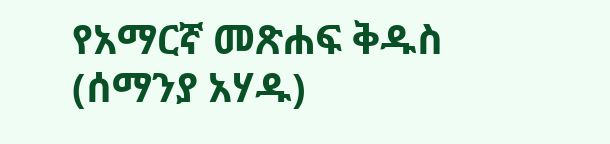የአማርኛ መጽሐፍ ቅዱስ (ሰማንያ አሃዱ)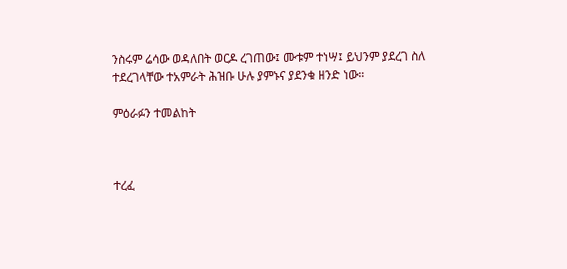ንስሩም ሬሳው ወዳለበት ወርዶ ረገጠው፤ ሙቱም ተነሣ፤ ይህንም ያደረገ ስለ ተደረገላቸው ተአምራት ሕዝቡ ሁሉ ያምኑና ያደንቁ ዘንድ ነው።

ምዕራፉን ተመልከት



ተረፈ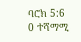ባሮክ 5:6
0 ተሻማሚ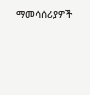ማመሳሰሪያዎች